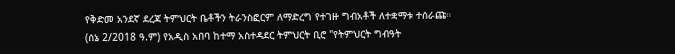የቅድመ አንደኛ ደረጃ ትምህርት ቤቶችን ትራንስፎርም ለማድረግ የተገዙ ግብአቶች ለተቋማቱ ተሰራጩ።
(ሰኔ 2/2018 ዓ.ም) የአዲስ አበባ ከተማ አስተዳደር ትምህርት ቢሮ "የትምህርት ግብዓት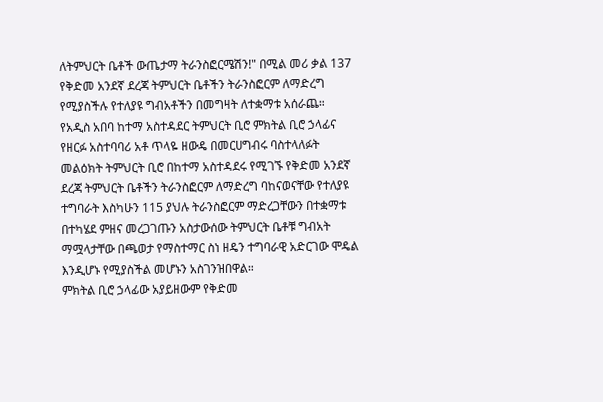ለትምህርት ቤቶች ውጤታማ ትራንስፎርሜሽን!" በሚል መሪ ቃል 137 የቅድመ አንደኛ ደረጃ ትምህርት ቤቶችን ትራንስፎርም ለማድረግ የሚያስችሉ የተለያዩ ግብአቶችን በመግዛት ለተቋማቱ አሰራጨ።
የአዲስ አበባ ከተማ አስተዳደር ትምህርት ቢሮ ምክትል ቢሮ ኃላፊና የዘርፉ አስተባባሪ አቶ ጥላዬ ዘውዴ በመርሀግብሩ ባስተላለፉት መልዕክት ትምህርት ቢሮ በከተማ አስተዳደሩ የሚገኙ የቅድመ አንደኛ ደረጃ ትምህርት ቤቶችን ትራንስፎርም ለማድረግ ባከናወናቸው የተለያዩ ተግባራት እስካሁን 115 ያህሉ ትራንስፎርም ማድረጋቸውን በተቋማቱ በተካሄደ ምዘና መረጋገጡን አስታውሰው ትምህርት ቤቶቹ ግብአት ማሟላታቸው በጫወታ የማስተማር ስነ ዘዴን ተግባራዊ አድርገው ሞዴል እንዲሆኑ የሚያስችል መሆኑን አስገንዝበዋል።
ምክትል ቢሮ ኃላፊው አያይዘውም የቅድመ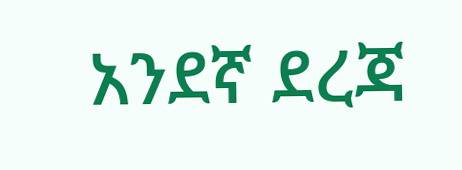አንደኛ ደረጃ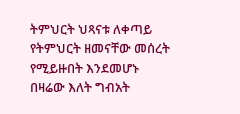ትምህርት ህጻናቱ ለቀጣይ የትምህርት ዘመናቸው መሰረት የሚይዙበት እንደመሆኑ በዛሬው እለት ግብአት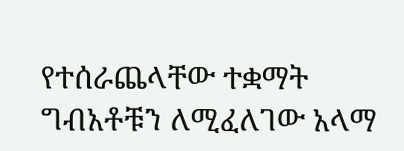የተሰራጨላቸው ተቋማት ግብአቶቹን ለሚፈለገው አላማ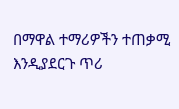በማዋል ተማሪዎችን ተጠቃሚ እንዲያደርጉ ጥሪ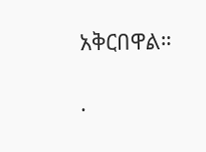አቅርበዋል።

.